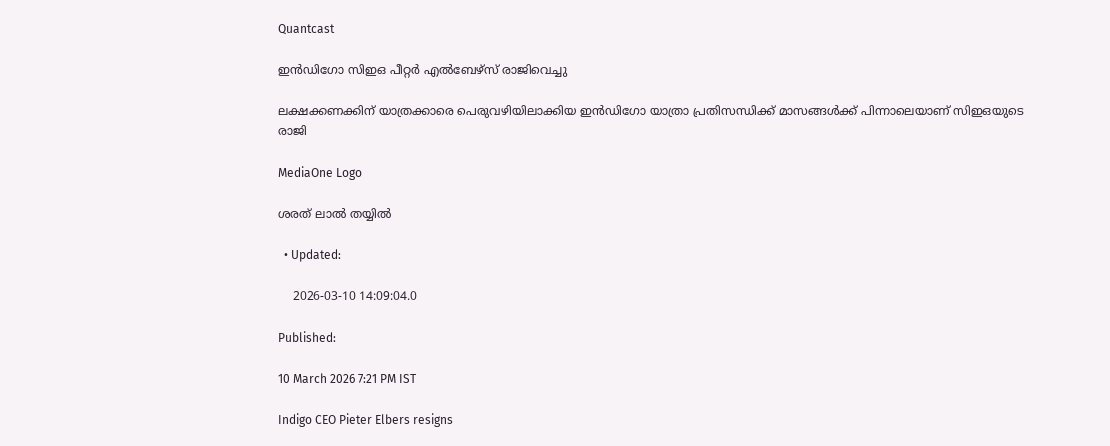Quantcast

ഇന്‍ഡിഗോ സിഇഒ പീറ്റര്‍ എല്‍ബേഴ്‌സ് രാജിവെച്ചു

ലക്ഷക്കണക്കിന് യാത്രക്കാരെ പെരുവഴിയിലാക്കിയ ഇന്‍ഡിഗോ യാത്രാ പ്രതിസന്ധിക്ക് മാസങ്ങള്‍ക്ക് പിന്നാലെയാണ് സിഇഒയുടെ രാജി

MediaOne Logo

ശരത് ലാൽ തയ്യിൽ

  • Updated:

    2026-03-10 14:09:04.0

Published:

10 March 2026 7:21 PM IST

Indigo CEO Pieter Elbers resigns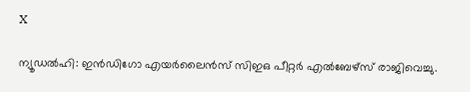X

ന്യൂഡല്‍ഹി: ഇന്‍ഡിഗോ എയര്‍ലൈന്‍സ് സിഇഒ പീറ്റര്‍ എല്‍ബേഴ്‌സ് രാജിവെച്ചു.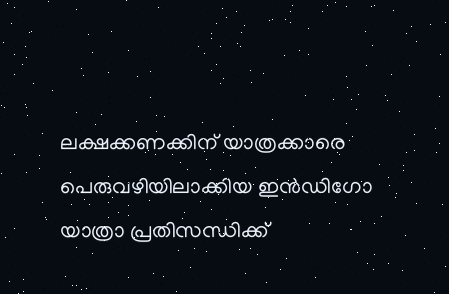ലക്ഷക്കണക്കിന് യാത്രക്കാരെ പെരുവഴിയിലാക്കിയ ഇന്‍ഡിഗോ യാത്രാ പ്രതിസന്ധിക്ക്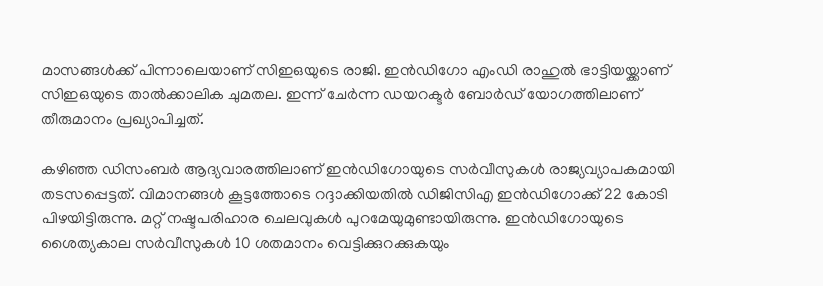മാസങ്ങള്‍ക്ക് പിന്നാലെയാണ് സിഇഒയുടെ രാജി. ഇന്‍ഡിഗോ എംഡി രാഹുല്‍ ഭാട്ടിയയ്ക്കാണ് സിഇഒയുടെ താല്‍ക്കാലിക ചുമതല. ഇന്ന് ചേര്‍ന്ന ഡയറക്ടര്‍ ബോര്‍ഡ് യോഗത്തിലാണ് തീരുമാനം പ്രഖ്യാപിച്ചത്.

കഴിഞ്ഞ ഡിസംബര്‍ ആദ്യവാരത്തിലാണ് ഇന്‍ഡിഗോയുടെ സര്‍വീസുകള്‍ രാജ്യവ്യാപകമായി തടസപ്പെട്ടത്. വിമാനങ്ങള്‍ കൂട്ടത്തോടെ റദ്ദാക്കിയതില്‍ ഡിജിസിഎ ഇന്‍ഡിഗോക്ക് 22 കോടി പിഴയിട്ടിരുന്നു. മറ്റ് നഷ്ടപരിഹാര ചെലവുകള്‍ പുറമേയുമുണ്ടായിരുന്നു. ഇന്‍ഡിഗോയുടെ ശൈത്യകാല സര്‍വീസുകള്‍ 10 ശതമാനം വെട്ടിക്കുറക്കുകയും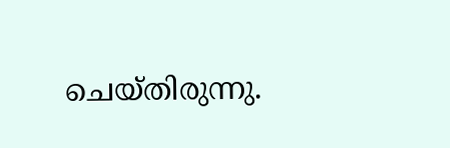ചെയ്തിരുന്നു.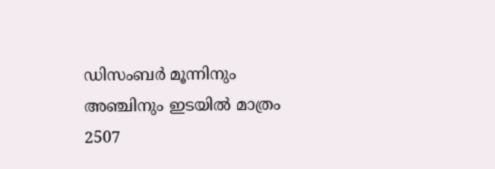ഡിസംബര്‍ മൂന്നിനും അഞ്ചിനും ഇടയില്‍ മാത്രം 2507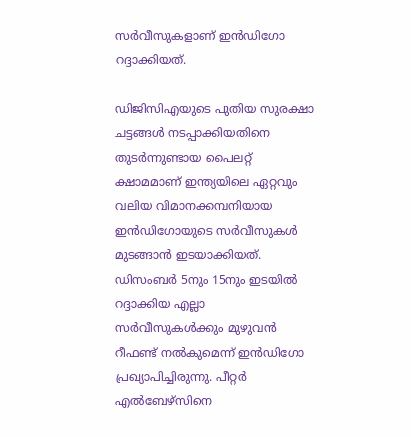സര്‍വീസുകളാണ് ഇന്‍ഡിഗോ റദ്ദാക്കിയത്.

ഡിജിസിഎയുടെ പുതിയ സുരക്ഷാ ചട്ടങ്ങള്‍ നടപ്പാക്കിയതിനെ തുടര്‍ന്നുണ്ടായ പൈലറ്റ് ക്ഷാമമാണ് ഇന്ത്യയിലെ ഏറ്റവും വലിയ വിമാനക്കമ്പനിയായ ഇന്‍ഡിഗോയുടെ സര്‍വീസുകള്‍ മുടങ്ങാന്‍ ഇടയാക്കിയത്. ഡിസംബര്‍ 5നും 15നും ഇടയില്‍ റദ്ദാക്കിയ എല്ലാ സര്‍വീസുകള്‍ക്കും മുഴുവന്‍ റീഫണ്ട് നല്‍കുമെന്ന് ഇന്‍ഡിഗോ പ്രഖ്യാപിച്ചിരുന്നു. പീറ്റര്‍ എല്‍ബേഴ്സിനെ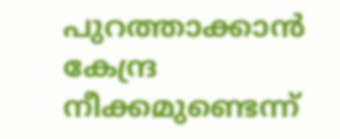പുറത്താക്കാന്‍ കേന്ദ്ര നീക്കമുണ്ടെന്ന്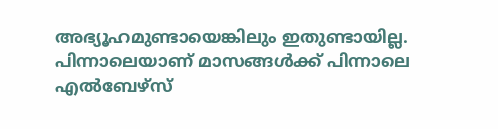അഭ്യൂഹമുണ്ടായെങ്കിലും ഇതുണ്ടായില്ല. പിന്നാലെയാണ് മാസങ്ങള്‍ക്ക് പിന്നാലെ എല്‍ബേഴ്സ്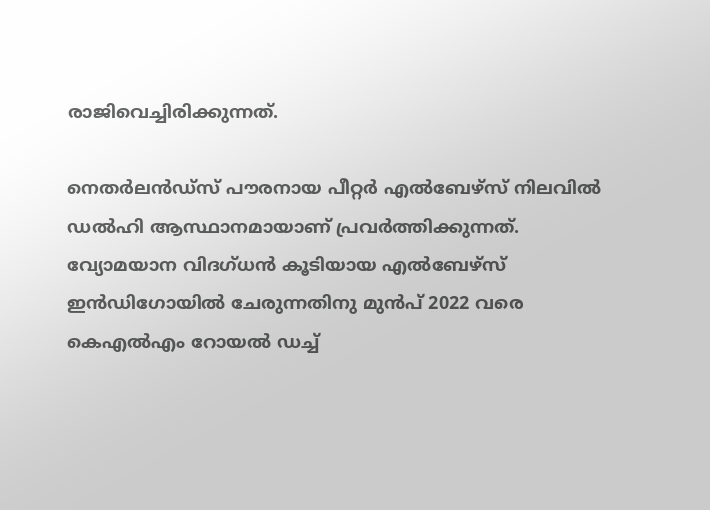രാജിവെച്ചിരിക്കുന്നത്.

നെതര്‍ലന്‍ഡ്‌സ് പൗരനായ പീറ്റര്‍ എല്‍ബേഴ്സ് നിലവില്‍ ഡല്‍ഹി ആസ്ഥാനമായാണ് പ്രവര്‍ത്തിക്കുന്നത്. വ്യോമയാന വിദഗ്ധന്‍ കൂടിയായ എല്‍ബേഴ്സ് ഇന്‍ഡിഗോയില്‍ ചേരുന്നതിനു മുന്‍പ് 2022 വരെ കെഎല്‍എം റോയല്‍ ഡച്ച്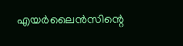എയര്‍ലൈന്‍സിന്റെ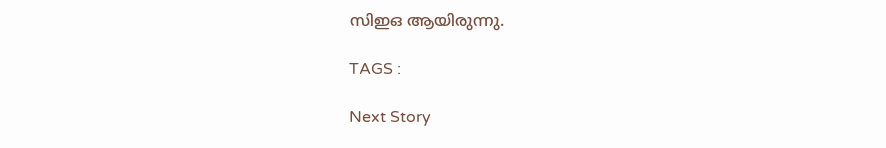സിഇഒ ആയിരുന്നു.

TAGS :

Next Story